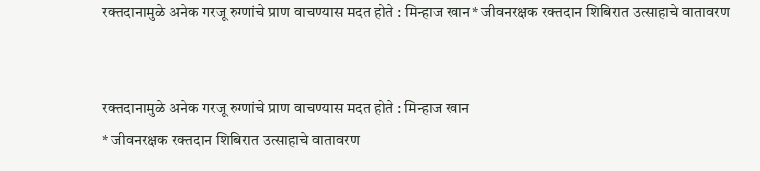रक्तदानामुळे अनेक गरजू रुग्णांचे प्राण वाचण्यास मदत होते : मिन्हाज खान* जीवनरक्षक रक्तदान शिबिरात उत्साहाचे वातावरण


रक्तदानामुळे अनेक गरजू रुग्णांचे प्राण वाचण्यास मदत होते : मिन्हाज खान
* जीवनरक्षक रक्तदान शिबिरात उत्साहाचे वातावरण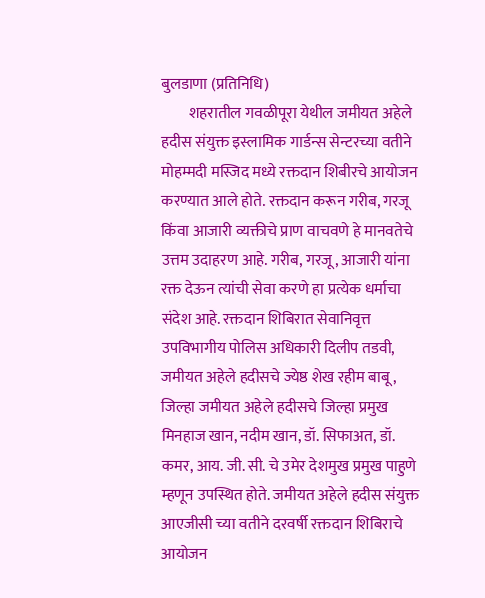बुलडाणा (प्रतिनिधि)
         शहरातील गवळीपूरा येथील जमीयत अहेले हदीस संयुक्त इस्लामिक गार्डन्स सेन्टरच्या वतीने मोहम्मदी मस्जिद मध्ये रक्तदान शिबीरचे आयोजन करण्यात आले होते. रक्तदान करून गरीब, गरजू किंवा आजारी व्यक्तीचे प्राण वाचवणे हे मानवतेचे उत्तम उदाहरण आहे. गरीब, गरजू, आजारी यांना रक्त देऊन त्यांची सेवा करणे हा प्रत्येक धर्माचा संदेश आहे. रक्तदान शिबिरात सेवानिवृत्त उपविभागीय पोलिस अधिकारी दिलीप तडवी, जमीयत अहेले हदीसचे ज्येष्ठ शेख रहीम बाबू, जिल्हा जमीयत अहेले हदीसचे जिल्हा प्रमुख मिनहाज खान, नदीम खान, डॉ. सिफाअत, डॉ. कमर, आय. जी. सी. चे उमेर देशमुख प्रमुख पाहुणे म्हणून उपस्थित होते. जमीयत अहेले हदीस संयुक्त आएजीसी च्या वतीने दरवर्षी रक्तदान शिबिराचे आयोजन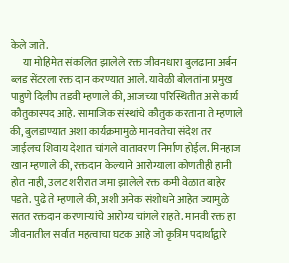केले जाते.
      या मोहिमेत संकलित झालेले रक्त जीवनधारा बुलढाना अर्बन ब्लड सेंटरला रक्त दान करण्यात आले. यावेळी बोलतांना प्रमुख पाहुणे दिलीप तडवी म्हणाले की, आजच्या परिस्थितीत असे कार्य कौतुकास्पद आहे. सामाजिक संस्थांचे कौतुक करताना ते म्हणाले की, बुलडाण्यात अशा कार्यक्रमामुळे मानवतेचा संदेश तर जाईलच शिवाय देशात चांगले वातावरण निर्माण होईल. मिनहाज खान म्हणाले की, रक्तदान केल्याने आरोग्याला कोणतीही हानी होत नाही, उलट शरीरात जमा झालेले रक्त कमी वेळात बाहेर पडते. पुढे ते म्हणाले की, अशी अनेक संशोधने आहेत ज्यामुळे सतत रक्तदान करणाऱ्यांचे आरोग्य चांगले राहते. मानवी रक्त हा जीवनातील सर्वात महत्वाचा घटक आहे जो कृत्रिम पदार्थांद्वारे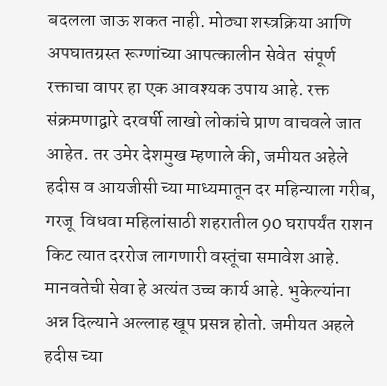बदलला जाऊ शकत नाही. मोठ्या शस्त्रक्रिया आणि अपघातग्रस्त रूग्णांच्या आपत्कालीन सेवेत  संपूर्ण रक्ताचा वापर हा एक आवश्यक उपाय आहे. रक्त संक्रमणाद्वारे दरवर्षी लाखो लोकांचे प्राण वाचवले जात आहेत. तर उमेर देशमुख म्हणाले की, जमीयत अहेले हदीस व आयजीसी च्या माध्यमातून दर महिन्याला गरीब,  गरजू  विधवा महिलांसाठी शहरातील 90 घरापर्यंत राशन किट त्यात दररोज लागणारी वस्तूंचा समावेश आहे. मानवतेची सेवा हे अत्यंत उच्च कार्य आहे. भुकेल्यांना अन्न दिल्याने अल्लाह खूप प्रसन्न होतो. जमीयत अहले हदीस च्या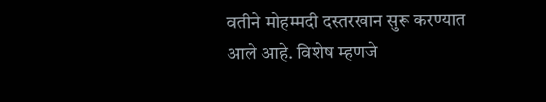वतीने मोहम्मदी दस्तरखान सुरू करण्यात आले आहे. विशेष म्हणजे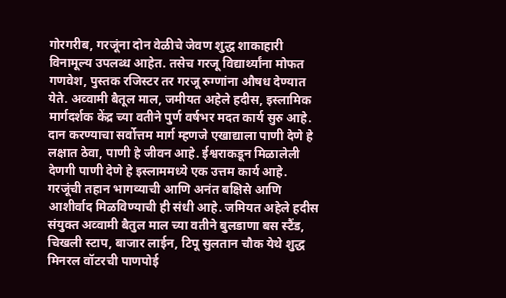गोरगरीब, गरजूंना दोन वेळीचे जेवण शुद्ध शाकाहारी विनामूल्य उपलब्ध आहेत. तसेच गरजू विद्यार्थ्यांना मोफत गणवेश, पुस्तक रजिस्टर तर गरजू रुग्णांना औषध देण्यात येते. अव्वामी बैतूल माल, जमीयत अहेले हदीस, इस्लामिक मार्गदर्शक केंद्र च्या वतीने पुर्ण वर्षभर मदत कार्य सुरु आहे. दान करण्याचा सर्वोत्तम मार्ग म्हणजे एखाद्याला पाणी देणे हे लक्षात ठेवा, पाणी हे जीवन आहे. ईश्वराकडून मिळालेली देणगी पाणी देणे हे इस्लाममध्ये एक उत्तम कार्य आहे. गरजूंची तहान भागव्याची आणि अनंत बक्षिसे आणि आशीर्वाद मिळविण्याची ही संधी आहे. जमियत अहेले हदीस संयुक्त अव्वामी बैतुल माल च्या वतीने बुलडाणा बस स्टैंड, चिखली स्टाप, बाजार लाईन, टिपू सुलतान चौक येथे शुद्ध मिनरल वॉटरची पाणपोई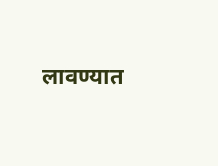लावण्यात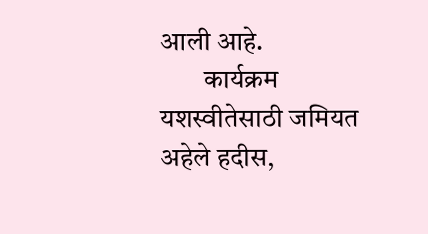आली आहे.
        कार्यक्रम यशस्वीतेसाठी जमियत अहेले हदीस,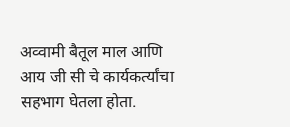अव्वामी बैतूल माल आणि आय जी सी चे कार्यकर्त्यांचा सहभाग घेतला होता.